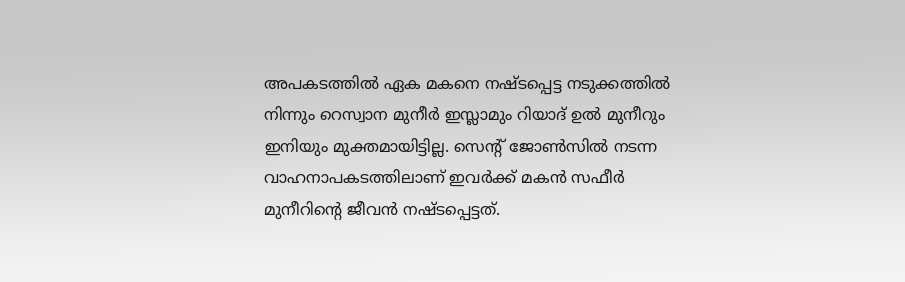അപകടത്തിൽ ഏക മകനെ നഷ്ടപ്പെട്ട നടുക്കത്തിൽ നിന്നും റെസ്വാന മുനീർ ഇസ്ലാമും റിയാദ് ഉൽ മുനീറും ഇനിയും മുക്തമായിട്ടില്ല. സെൻ്റ് ജോൺസിൽ നടന്ന വാഹനാപകടത്തിലാണ് ഇവർക്ക് മകൻ സഫീർ മുനീറിൻ്റെ ജീവൻ നഷ്ടപ്പെട്ടത്.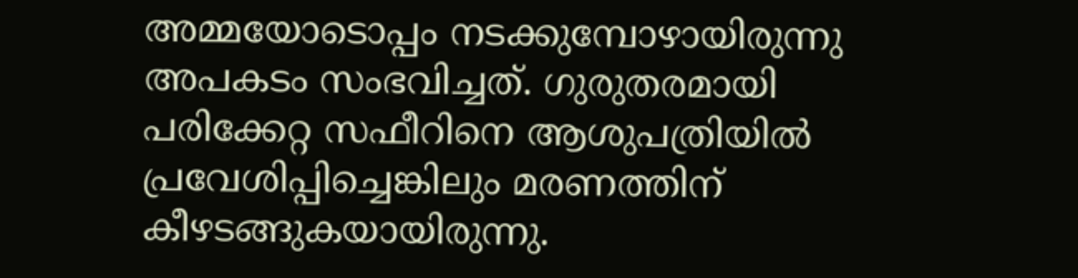അമ്മയോടൊപ്പം നടക്കുമ്പോഴായിരുന്നു അപകടം സംഭവിച്ചത്. ഗുരുതരമായി പരിക്കേറ്റ സഫീറിനെ ആശുപത്രിയിൽ പ്രവേശിപ്പിച്ചെങ്കിലും മരണത്തിന് കീഴടങ്ങുകയായിരുന്നു.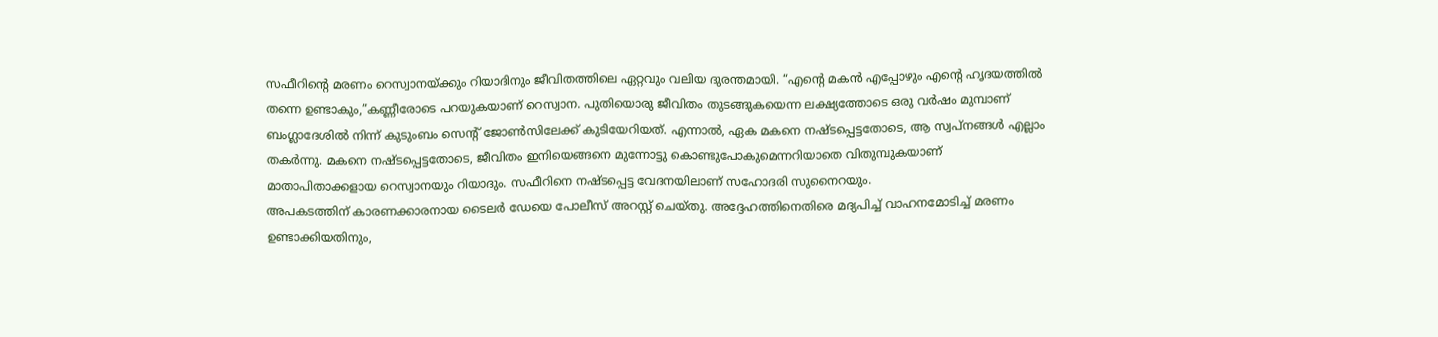സഫീറിൻ്റെ മരണം റെസ്വാനയ്ക്കും റിയാദിനും ജീവിതത്തിലെ ഏറ്റവും വലിയ ദുരന്തമായി. “എൻ്റെ മകൻ എപ്പോഴും എൻ്റെ ഹൃദയത്തിൽ തന്നെ ഉണ്ടാകും,”കണ്ണീരോടെ പറയുകയാണ് റെസ്വാന. പുതിയൊരു ജീവിതം തുടങ്ങുകയെന്ന ലക്ഷ്യത്തോടെ ഒരു വർഷം മുമ്പാണ് ബംഗ്ലാദേശിൽ നിന്ന് കുടുംബം സെൻ്റ് ജോൺസിലേക്ക് കുടിയേറിയത്. എന്നാൽ, ഏക മകനെ നഷ്ടപ്പെട്ടതോടെ, ആ സ്വപ്നങ്ങൾ എല്ലാം തകർന്നു. മകനെ നഷ്ടപ്പെട്ടതോടെ, ജീവിതം ഇനിയെങ്ങനെ മുന്നോട്ടു കൊണ്ടുപോകുമെന്നറിയാതെ വിതുമ്പുകയാണ് മാതാപിതാക്കളായ റെസ്വാനയും റിയാദും. സഫീറിനെ നഷ്ടപ്പെട്ട വേദനയിലാണ് സഹോദരി സുനൈറയും.
അപകടത്തിന് കാരണക്കാരനായ ടൈലർ ഡേയെ പോലീസ് അറസ്റ്റ് ചെയ്തു. അദ്ദേഹത്തിനെതിരെ മദ്യപിച്ച് വാഹനമോടിച്ച് മരണം ഉണ്ടാക്കിയതിനും,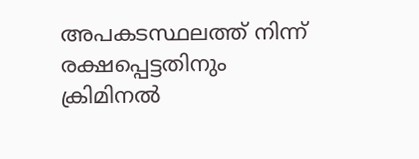അപകടസ്ഥലത്ത് നിന്ന് രക്ഷപ്പെട്ടതിനും ക്രിമിനൽ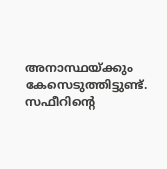അനാസ്ഥയ്ക്കും കേസെടുത്തിട്ടുണ്ട്. സഫീറിൻ്റെ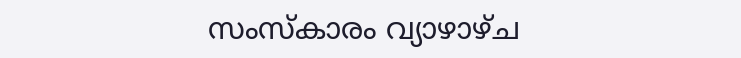സംസ്കാരം വ്യാഴാഴ്ച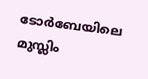ടോർബേയിലെ മുസ്ലിം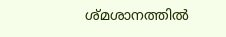ശ്മശാനത്തിൽ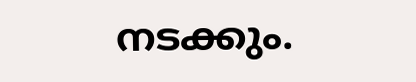നടക്കും.